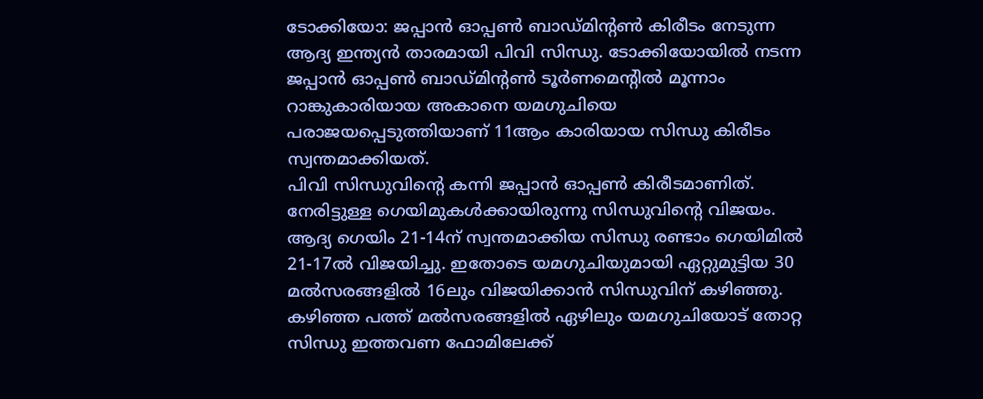ടോക്കിയോ: ജപ്പാൻ ഓപ്പൺ ബാഡ്മിന്റൺ കിരീടം നേടുന്ന ആദ്യ ഇന്ത്യൻ താരമായി പിവി സിന്ധു. ടോക്കിയോയിൽ നടന്ന ജപ്പാൻ ഓപ്പൺ ബാഡ്മിന്റൺ ടൂർണമെന്റിൽ മൂന്നാം റാങ്കുകാരിയായ അകാനെ യമഗുചിയെ പരാജയപ്പെടുത്തിയാണ് 11ആം കാരിയായ സിന്ധു കിരീടം സ്വന്തമാക്കിയത്.
പിവി സിന്ധുവിന്റെ കന്നി ജപ്പാൻ ഓപ്പൺ കിരീടമാണിത്. നേരിട്ടുള്ള ഗെയിമുകൾക്കായിരുന്നു സിന്ധുവിന്റെ വിജയം. ആദ്യ ഗെയിം 21-14ന് സ്വന്തമാക്കിയ സിന്ധു രണ്ടാം ഗെയിമിൽ 21-17ൽ വിജയിച്ചു. ഇതോടെ യമഗുചിയുമായി ഏറ്റുമുട്ടിയ 30 മൽസരങ്ങളിൽ 16ലും വിജയിക്കാൻ സിന്ധുവിന് കഴിഞ്ഞു.
കഴിഞ്ഞ പത്ത് മൽസരങ്ങളിൽ ഏഴിലും യമഗുചിയോട് തോറ്റ സിന്ധു ഇത്തവണ ഫോമിലേക്ക്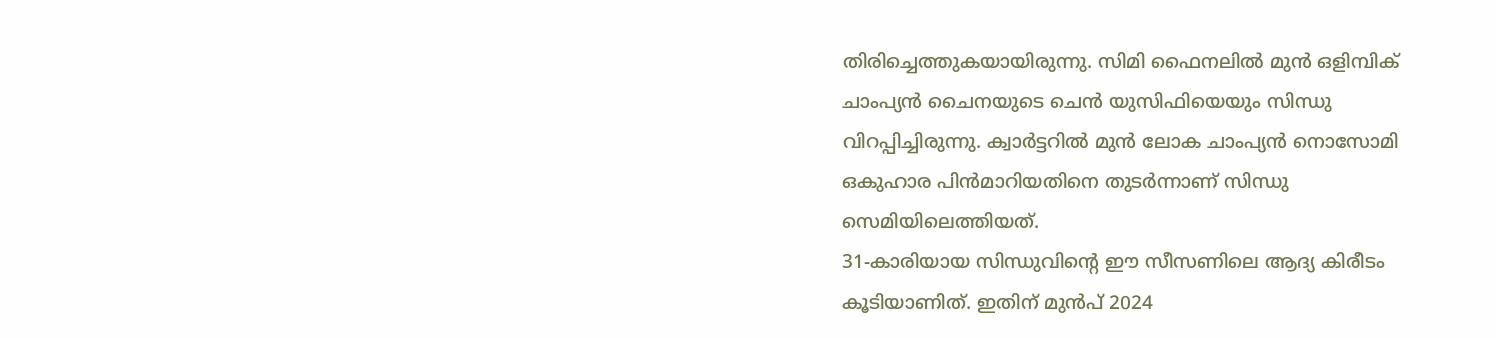തിരിച്ചെത്തുകയായിരുന്നു. സിമി ഫൈനലിൽ മുൻ ഒളിമ്പിക് ചാംപ്യൻ ചൈനയുടെ ചെൻ യുസിഫിയെയും സിന്ധു വിറപ്പിച്ചിരുന്നു. ക്വാർട്ടറിൽ മുൻ ലോക ചാംപ്യൻ നൊസോമി ഒകുഹാര പിൻമാറിയതിനെ തുടർന്നാണ് സിന്ധു സെമിയിലെത്തിയത്.
31-കാരിയായ സിന്ധുവിന്റെ ഈ സീസണിലെ ആദ്യ കിരീടം കൂടിയാണിത്. ഇതിന് മുൻപ് 2024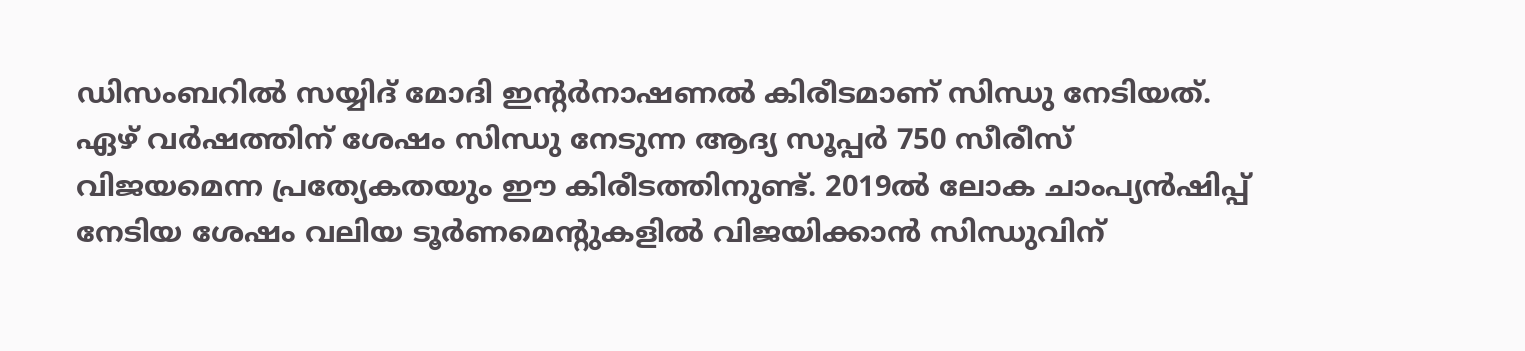ഡിസംബറിൽ സയ്യിദ് മോദി ഇന്റർനാഷണൽ കിരീടമാണ് സിന്ധു നേടിയത്. ഏഴ് വർഷത്തിന് ശേഷം സിന്ധു നേടുന്ന ആദ്യ സൂപ്പർ 750 സീരീസ് വിജയമെന്ന പ്രത്യേകതയും ഈ കിരീടത്തിനുണ്ട്. 2019ൽ ലോക ചാംപ്യൻഷിപ്പ് നേടിയ ശേഷം വലിയ ടൂർണമെന്റുകളിൽ വിജയിക്കാൻ സിന്ധുവിന്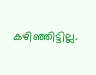കഴിഞ്ഞിട്ടില്ല.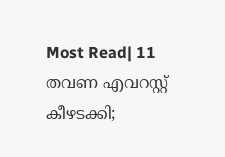Most Read| 11 തവണ എവറസ്റ്റ് കീഴടക്കി;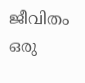ജീവിതം ഒരു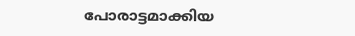പോരാട്ടമാക്കിയ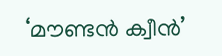‘മൗണ്ടൻ ക്വീൻ’